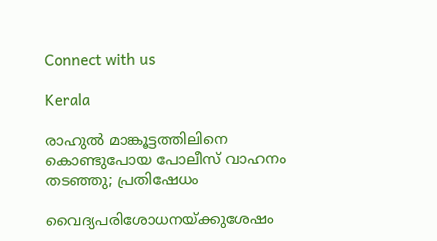Connect with us

Kerala

രാഹുല്‍ മാങ്കൂട്ടത്തിലിനെ കൊണ്ടുപോയ പോലീസ് വാഹനം തടഞ്ഞു; പ്രതിഷേധം

വൈദ്യപരിശോധനയ്ക്കുശേഷം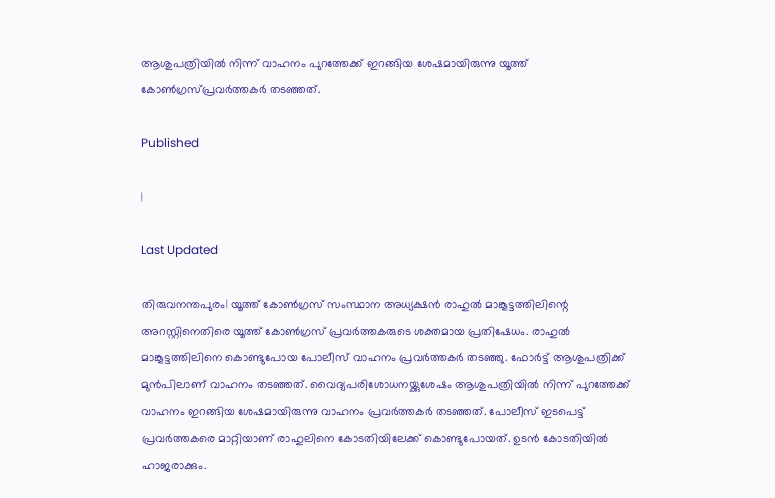ആശുപത്രിയില്‍ നിന്ന് വാഹനം പുറത്തേക്ക് ഇറങ്ങിയ ശേഷമായിരുന്നു യൂത്ത് കോണ്‍ഗ്രസ്പ്രവര്‍ത്തകര്‍ തടഞ്ഞത്.

Published

|

Last Updated

തിരുവനന്തപുരം| യൂത്ത് കോണ്‍ഗ്രസ് സംസ്ഥാന അധ്യക്ഷന്‍ രാഹുല്‍ മാങ്കൂട്ടത്തിലിന്റെ അറസ്റ്റിനെതിരെ യൂത്ത് കോണ്‍ഗ്രസ് പ്രവര്‍ത്തകരുടെ ശക്തമായ പ്രതിഷേധം. രാഹുല്‍ മാങ്കൂട്ടത്തിലിനെ കൊണ്ടുപോയ പോലീസ് വാഹനം പ്രവര്‍ത്തകര്‍ തടഞ്ഞു. ഫോര്‍ട്ട് ആശുപത്രിക്ക് മുന്‍പിലാണ് വാഹനം തടഞ്ഞത്. വൈദ്യപരിശോധനയ്ക്കുശേഷം ആശുപത്രിയില്‍ നിന്ന് പുറത്തേക്ക് വാഹനം ഇറങ്ങിയ ശേഷമായിരുന്നു വാഹനം പ്രവര്‍ത്തകര്‍ തടഞ്ഞത്. പോലീസ് ഇടപെട്ട് പ്രവര്‍ത്തകരെ മാറ്റിയാണ് രാഹുലിനെ കോടതിയിലേക്ക് കൊണ്ടുപോയത്. ഉടന്‍ കോടതിയില്‍ ഹാജരാക്കും.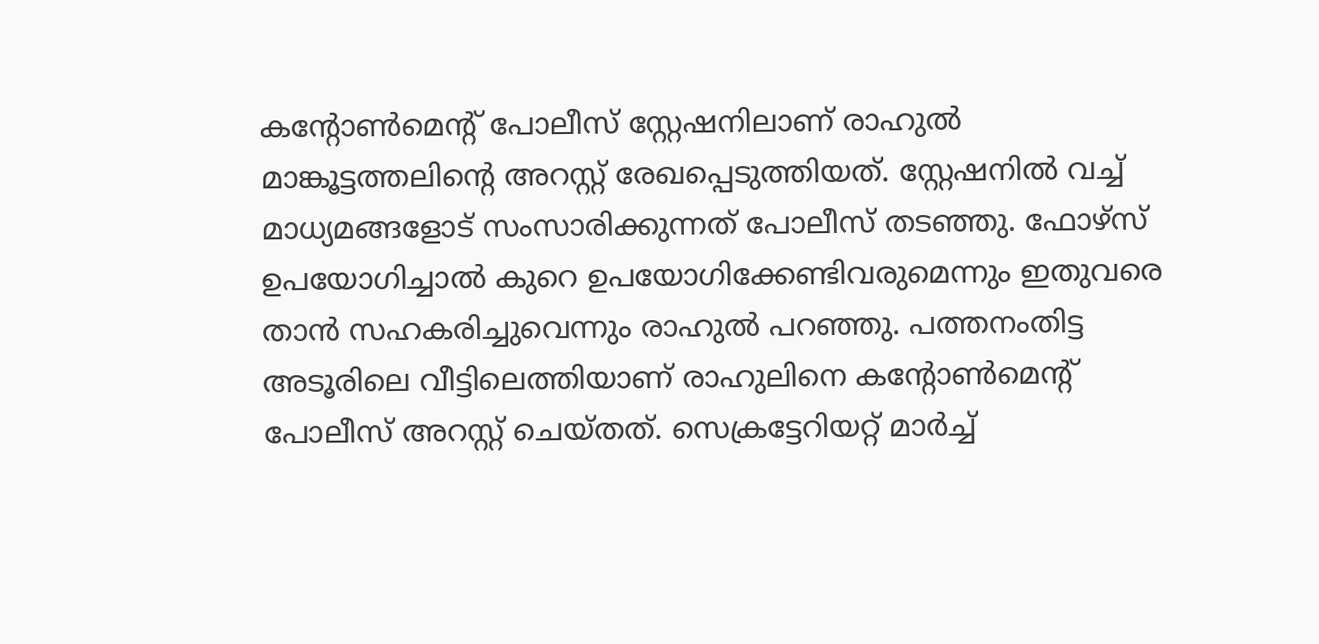കന്റോണ്‍മെന്റ് പോലീസ് സ്റ്റേഷനിലാണ് രാഹുല്‍ മാങ്കൂട്ടത്തലിന്റെ അറസ്റ്റ് രേഖപ്പെടുത്തിയത്. സ്റ്റേഷനില്‍ വച്ച് മാധ്യമങ്ങളോട് സംസാരിക്കുന്നത് പോലീസ് തടഞ്ഞു. ഫോഴ്സ് ഉപയോഗിച്ചാല്‍ കുറെ ഉപയോഗിക്കേണ്ടിവരുമെന്നും ഇതുവരെ താന്‍ സഹകരിച്ചുവെന്നും രാഹുല്‍ പറഞ്ഞു. പത്തനംതിട്ട അടൂരിലെ വീട്ടിലെത്തിയാണ് രാഹുലിനെ കന്റോണ്‍മെന്റ് പോലീസ് അറസ്റ്റ് ചെയ്തത്. സെക്രട്ടേറിയറ്റ് മാര്‍ച്ച്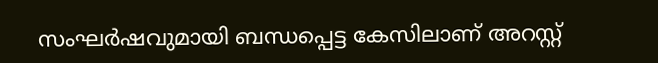സംഘര്‍ഷവുമായി ബന്ധപ്പെട്ട കേസിലാണ് അറസ്റ്റ്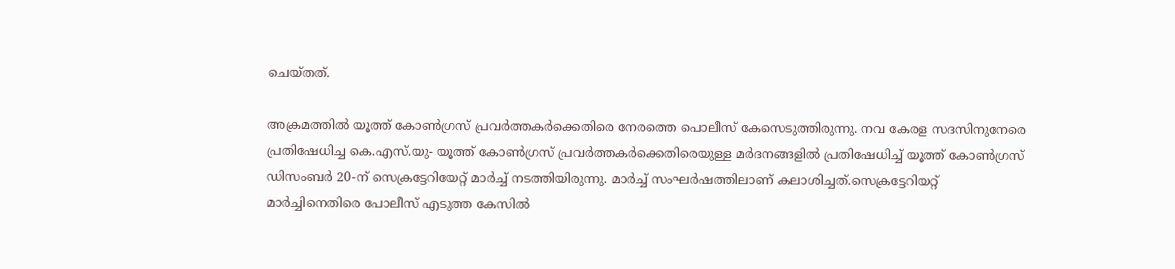ചെയ്തത്.

അക്രമത്തില്‍ യൂത്ത് കോണ്‍ഗ്രസ് പ്രവര്‍ത്തകര്‍ക്കെതിരെ നേരത്തെ പൊലീസ് കേസെടുത്തിരുന്നു. നവ കേരള സദസിനുനേരെ പ്രതിഷേധിച്ച കെ.എസ്.യു- യൂത്ത് കോണ്‍ഗ്രസ് പ്രവര്‍ത്തകര്‍ക്കെതിരെയുള്ള മര്‍ദനങ്ങളില്‍ പ്രതിഷേധിച്ച് യൂത്ത് കോണ്‍ഗ്രസ് ഡിസംബര്‍ 20-ന് സെക്രട്ടേറിയേറ്റ് മാര്‍ച്ച് നടത്തിയിരുന്നു. മാര്‍ച്ച് സംഘര്‍ഷത്തിലാണ് കലാശിച്ചത്.സെക്രട്ടേറിയറ്റ് മാര്‍ച്ചിനെതിരെ പോലീസ് എടുത്ത കേസില്‍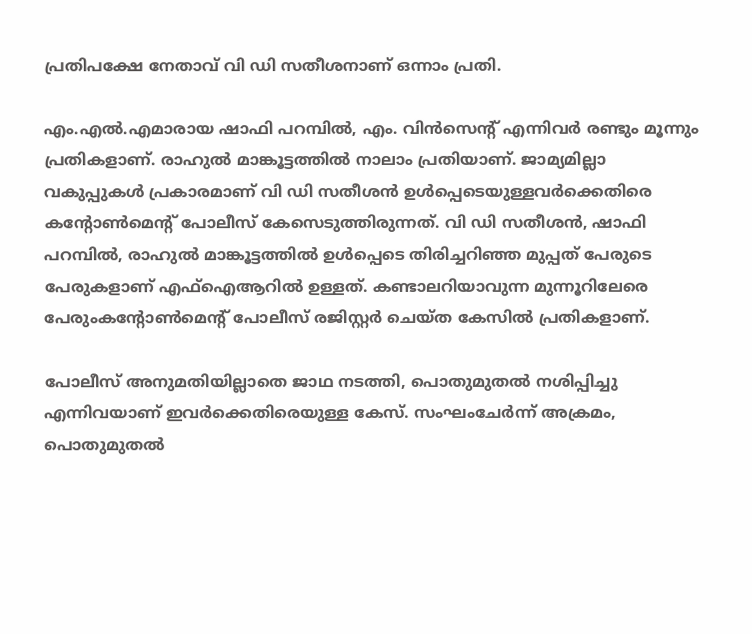പ്രതിപക്ഷേ നേതാവ് വി ഡി സതീശനാണ് ഒന്നാം പ്രതി.

എം.എല്‍.എമാരായ ഷാഫി പറമ്പില്‍, എം. വിന്‍സെന്റ് എന്നിവര്‍ രണ്ടും മൂന്നും പ്രതികളാണ്. രാഹുല്‍ മാങ്കൂട്ടത്തില്‍ നാലാം പ്രതിയാണ്. ജാമ്യമില്ലാ വകുപ്പുകള്‍ പ്രകാരമാണ് വി ഡി സതീശന്‍ ഉള്‍പ്പെടെയുള്ളവര്‍ക്കെതിരെ കന്റോണ്‍മെന്റ് പോലീസ് കേസെടുത്തിരുന്നത്. വി ഡി സതീശന്‍, ഷാഫി പറമ്പില്‍, രാഹുല്‍ മാങ്കൂട്ടത്തില്‍ ഉള്‍പ്പെടെ തിരിച്ചറിഞ്ഞ മുപ്പത് പേരുടെ പേരുകളാണ് എഫ്ഐആറില്‍ ഉള്ളത്. കണ്ടാലറിയാവുന്ന മുന്നൂറിലേരെ പേരുംകന്റോണ്‍മെന്റ് പോലീസ് രജിസ്റ്റര്‍ ചെയ്ത കേസില്‍ പ്രതികളാണ്.

പോലീസ് അനുമതിയില്ലാതെ ജാഥ നടത്തി, പൊതുമുതല്‍ നശിപ്പിച്ചു എന്നിവയാണ് ഇവര്‍ക്കെതിരെയുള്ള കേസ്. സംഘംചേര്‍ന്ന് അക്രമം, പൊതുമുതല്‍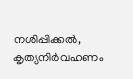നശിപ്പിക്കല്‍, കൃത്യനിര്‍വഹണം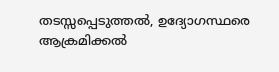തടസ്സപ്പെടുത്തല്‍, ഉദ്യോഗസ്ഥരെ ആക്രമിക്കല്‍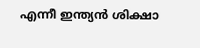എന്നീ ഇന്ത്യന്‍ ശിക്ഷാ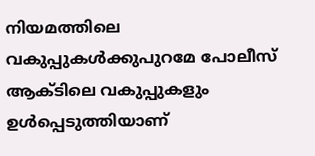നിയമത്തിലെ വകുപ്പുകള്‍ക്കുപുറമേ പോലീസ് ആക്ടിലെ വകുപ്പുകളും ഉള്‍പ്പെടുത്തിയാണ്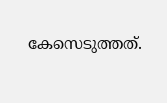കേസെടുത്തത്.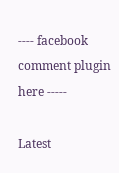---- facebook comment plugin here -----

Latest